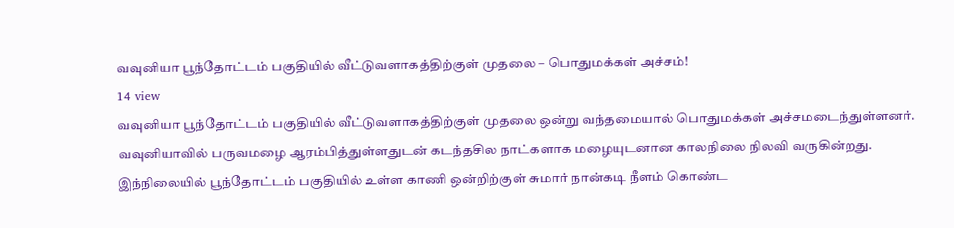வவுனியா பூந்தோட்டம் பகுதியில் வீட்டுவளாகத்திற்குள் முதலை – பொதுமக்கள் அச்சம்!
14 view
வவுனியா பூந்தோட்டம் பகுதியில் வீட்டுவளாகத்திற்குள் முதலை ஒன்று வந்தமையால் பொதுமக்கள் அச்சமடைந்துள்ளனர். வவுனியாவில் பருவமழை ஆரம்பித்துள்ளதுடன் கடந்தசில நாட்களாக மழையுடனான காலநிலை நிலவி வருகின்றது. இந்நிலையில் பூந்தோட்டம் பகுதியில் உள்ள காணி ஒன்றிற்குள் சுமார் நான்கடி நீளம் கொண்ட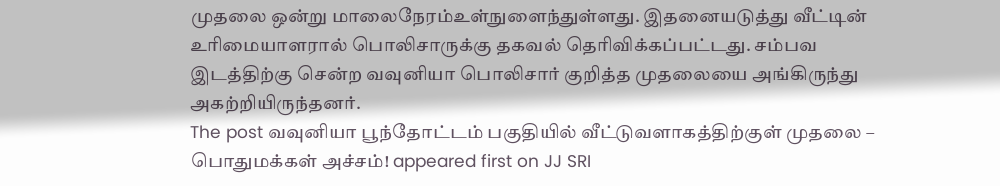முதலை ஒன்று மாலைநேரம்உள்நுளைந்துள்ளது. இதனையடுத்து வீட்டின் உரிமையாளரால் பொலிசாருக்கு தகவல் தெரிவிக்கப்பட்டது. சம்பவ இடத்திற்கு சென்ற வவுனியா பொலிசார் குறித்த முதலையை அங்கிருந்து அகற்றியிருந்தனர்.
The post வவுனியா பூந்தோட்டம் பகுதியில் வீட்டுவளாகத்திற்குள் முதலை – பொதுமக்கள் அச்சம்! appeared first on JJ SRI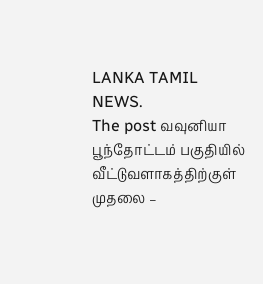LANKA TAMIL NEWS.
The post வவுனியா பூந்தோட்டம் பகுதியில் வீட்டுவளாகத்திற்குள் முதலை –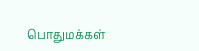பொதுமக்கள்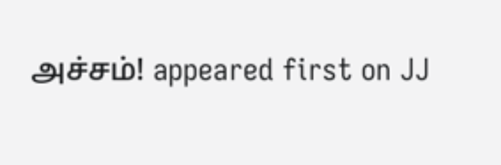அச்சம்! appeared first on JJ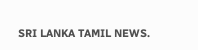SRI LANKA TAMIL NEWS.